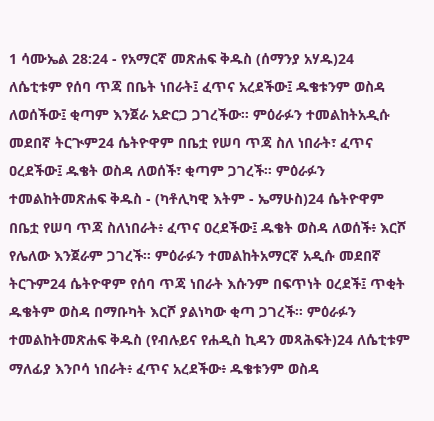1 ሳሙኤል 28:24 - የአማርኛ መጽሐፍ ቅዱስ (ሰማንያ አሃዱ)24 ለሴቲቱም የሰባ ጥጃ በቤት ነበራት፤ ፈጥና አረደችው፤ ዱቄቱንም ወስዳ ለወሰችው፤ ቂጣም እንጀራ አድርጋ ጋገረችው። ምዕራፉን ተመልከትአዲሱ መደበኛ ትርጒም24 ሴትዮዋም በቤቷ የሠባ ጥጃ ስለ ነበራት፣ ፈጥና ዐረደችው፤ ዱቄት ወስዳ ለወሰች፣ ቂጣም ጋገረች። ምዕራፉን ተመልከትመጽሐፍ ቅዱስ - (ካቶሊካዊ እትም - ኤማሁስ)24 ሴትዮዋም በቤቷ የሠባ ጥጃ ስለነበራት፥ ፈጥና ዐረደችው፤ ዱቄት ወስዳ ለወሰች፥ እርሾ የሌለው እንጀራም ጋገረች። ምዕራፉን ተመልከትአማርኛ አዲሱ መደበኛ ትርጉም24 ሴትዮዋም የሰባ ጥጃ ነበራት እሱንም በፍጥነት ዐረደች፤ ጥቂት ዱቄትም ወስዳ በማቡካት እርሾ ያልነካው ቂጣ ጋገረች። ምዕራፉን ተመልከትመጽሐፍ ቅዱስ (የብሉይና የሐዲስ ኪዳን መጻሕፍት)24 ለሴቲቱም ማለፊያ እንቦሳ ነበራት፥ ፈጥና አረደችው፥ ዱቄቱንም ወስዳ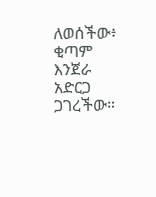ለወሰችው፥ ቂጣም እንጀራ አድርጋ ጋገረችው።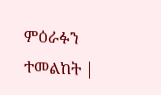ምዕራፉን ተመልከት |